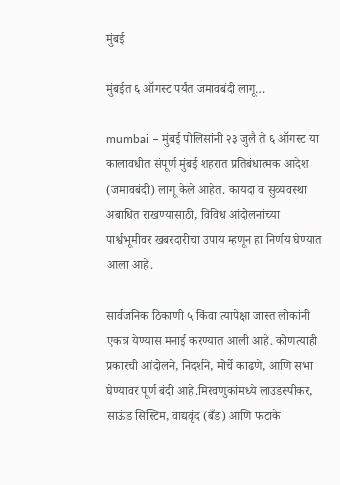मुंबई

मुंबईत ६ ऑगस्ट पर्यंत जमावबंदी लागू…

mumbai – मुंबई पोलिसांनी २३ जुलै ते ६ ऑगस्ट या कालावधीत संपूर्ण मुंबई शहरात प्रतिबंधात्मक आदेश (जमावबंदी) लागू केले आहेत. कायदा व सुव्यवस्था अबाधित राखण्यासाठी, विविध आंदोलनांच्या पार्श्वभूमीवर खबरदारीचा उपाय म्हणून हा निर्णय घेण्यात आला आहे.

सार्वजनिक ठिकाणी ५ किंवा त्यापेक्षा जास्त लोकांनी एकत्र येण्यास मनाई करण्यात आली आहे. कोणत्याही प्रकारची आंदोलने, निदर्शने, मोर्चे काढणे, आणि सभा घेण्यावर पूर्ण बंदी आहे.मिरवणुकांमध्ये लाउडस्पीकर, साऊंड सिस्टिम, वाद्यवृंद (बँड) आणि फटाके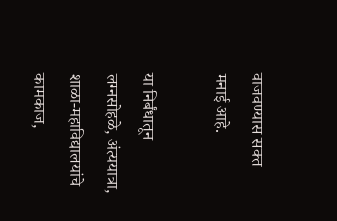वाजवण्यास सक्त मनाई आहे.

या निर्बंधातून लग्नसोहळे, अंत्ययात्रा, शाळा-महाविद्यालयांचे कामकाज,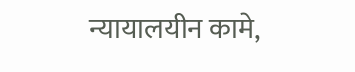न्यायालयीन कामे,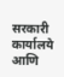सरकारी कार्यालये आणि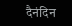दैनंदिन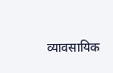व्यावसायिक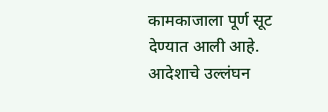कामकाजाला पूर्ण सूट देण्यात आली आहे. आदेशाचे उल्लंघन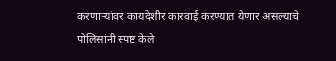करणाऱ्यांवर कायदेशीर कारवाई करण्यात येणार असल्याचे पोलिसांनी स्पष्ट केले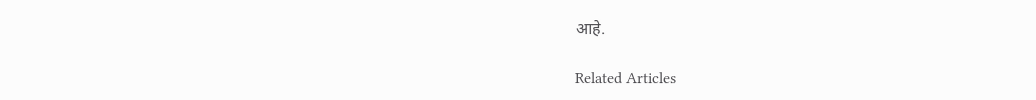आहे.

Related Articles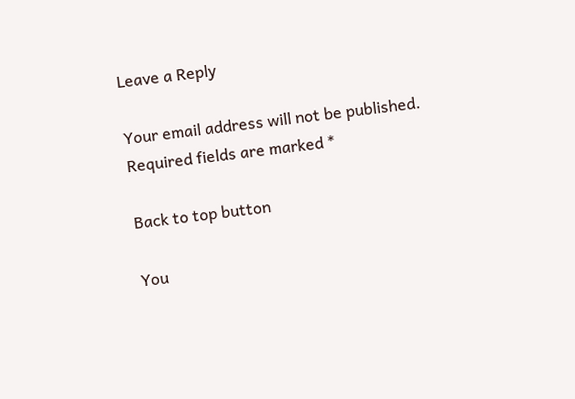Leave a Reply

Your email address will not be published. Required fields are marked *

Back to top button

You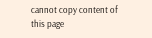cannot copy content of this page